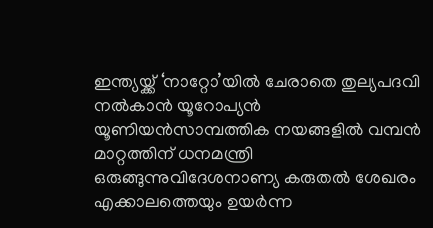ഇന്ത്യയ്ക്ക് ‘നാറ്റോ’യിൽ ചേരാതെ തുല്യപദവി നൽകാൻ യൂറോപ്യൻ യൂണിയൻസാമ്പത്തിക നയങ്ങളില്‍ വമ്പന്‍ മാറ്റത്തിന് ധനമന്ത്രി ഒരുങ്ങുന്നുവിദേശനാണ്യ കരുതല്‍ ശേഖരം എക്കാലത്തെയും ഉയര്‍ന്ന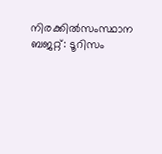നിരക്കില്‍സംസ്ഥാന ബജറ്റ്: ടൂറിസം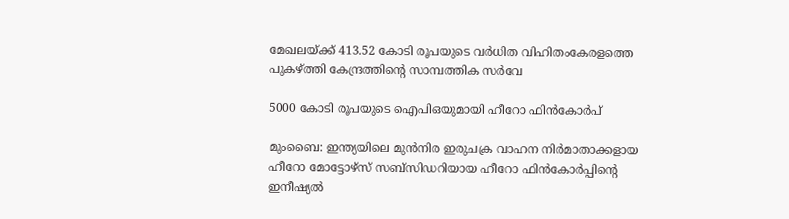മേഖലയ്ക്ക് 413.52 കോടി രൂപയുടെ വര്‍ധിത വിഹിതംകേരളത്തെ പുകഴ്ത്തി കേന്ദ്രത്തിന്റെ സാമ്പത്തിക സർവേ

5000 കോടി രൂപയുടെ ഐപിഒയുമായി ഹീറോ ഫിന്‍കോര്‍പ്‌

മുംബൈ: ഇന്ത്യയിലെ മുന്‍നിര ഇരുചക്ര വാഹന നിര്‍മാതാക്കളായ ഹീറോ മോട്ടോഴ്‌സ്‌ സബ്‌സിഡറിയായ ഹീറോ ഫിന്‍കോര്‍പ്പിന്റെ ഇനീഷ്യല്‍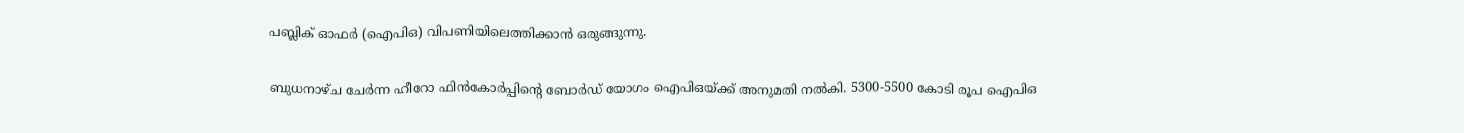പബ്ലിക്‌ ഓഫര്‍ (ഐപിഒ) വിപണിയിലെത്തിക്കാന്‍ ഒരുങ്ങുന്നു.

ബുധനാഴ്‌ച ചേര്‍ന്ന ഹീറോ ഫിന്‍കോര്‍പ്പിന്റെ ബോര്‍ഡ്‌ യോഗം ഐപിഒയ്‌ക്ക്‌ അനുമതി നല്‍കി. 5300-5500 കോടി രൂപ ഐപിഒ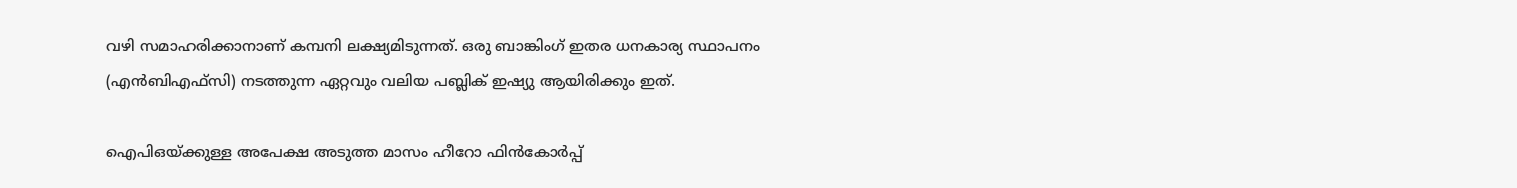വഴി സമാഹരിക്കാനാണ്‌ കമ്പനി ലക്ഷ്യമിടുന്നത്‌. ഒരു ബാങ്കിംഗ്‌ ഇതര ധനകാര്യ സ്ഥാപനം (എന്‍ബിഎഫ്‌സി) നടത്തുന്ന ഏറ്റവും വലിയ പബ്ലിക്‌ ഇഷ്യു ആയിരിക്കും ഇത്‌.

ഐപിഒയ്‌ക്കുള്ള അപേക്ഷ അടുത്ത മാസം ഹീറോ ഫിന്‍കോര്‍പ്പ്‌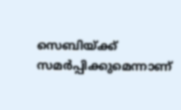സെബിയ്‌ക്ക്‌ സമര്‍പ്പിക്കുമെന്നാണ്‌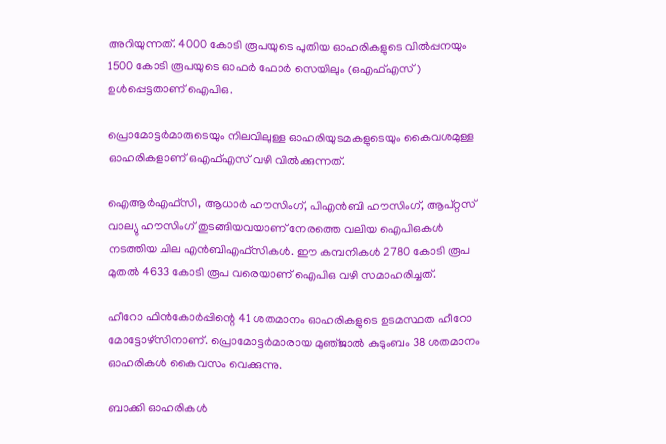അറിയുന്നത്‌. 4000 കോടി രൂപയുടെ പുതിയ ഓഹരികളുടെ വില്‍പ്പനയും 1500 കോടി രൂപയുടെ ഓഫര്‍ ഫോര്‍ സെയിലും (ഒഎഫ്‌എസ്‌) ഉള്‍പ്പെട്ടതാണ്‌ ഐപിഒ.

പ്രൊമോട്ടര്‍മാരുടെയും നിലവിലുള്ള ഓഹരിയുടമകളുടെയും കൈവശമുള്ള ഓഹരികളാണ്‌ ഒഎഫ്‌എസ്‌ വഴി വില്‍ക്കുന്നത്‌.

ഐആര്‍എഫ്‌സി, ആധാര്‍ ഹൗസിംഗ്‌, പിഎന്‍ബി ഹൗസിംഗ്‌, ആപ്‌റ്റസ്‌ വാല്യു ഹൗസിംഗ്‌ തുടങ്ങിയവയാണ്‌ നേരത്തെ വലിയ ഐപിഒകള്‍ നടത്തിയ ചില എന്‍ബിഎഫ്‌സികള്‍. ഈ കമ്പനികള്‍ 2780 കോടി രൂപ മുതല്‍ 4633 കോടി രൂപ വരെയാണ്‌ ഐപിഒ വഴി സമാഹരിച്ചത്‌.

ഹീറോ ഫിന്‍കോര്‍പ്പിന്റെ 41 ശതമാനം ഓഹരികളുടെ ഉടമസ്ഥത ഹീറോ മോട്ടോഴ്‌സിനാണ്‌. പ്രൊമോട്ടര്‍മാരായ മുഞ്‌ജാല്‍ കുടുംബം 38 ശതമാനം ഓഹരികള്‍ കൈവസം വെക്കുന്നു.

ബാക്കി ഓഹരികള്‍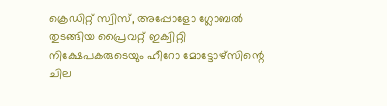ക്രെഡിറ്റ്‌ സ്വിസ്‌, അപ്പോളോ ഗ്ലോബല്‍ തുടങ്ങിയ പ്രൈവറ്റ്‌ ഇക്വിറ്റി നിക്ഷേപകരുടെയും ഹീറോ മോട്ടോഴ്‌സിന്റെ ചില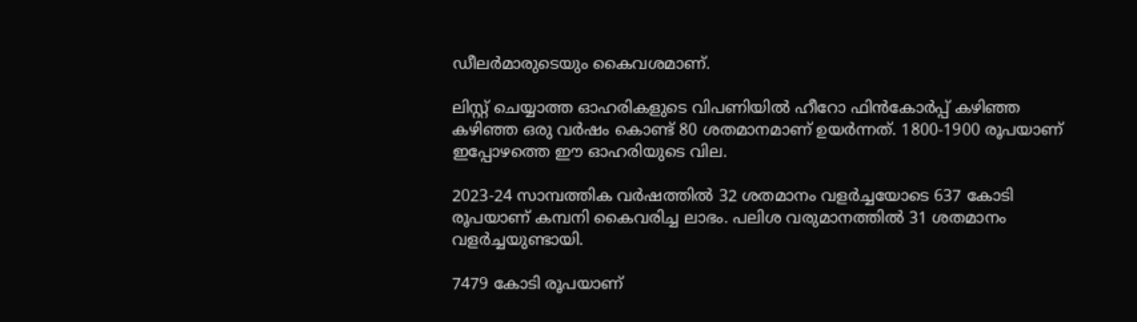ഡീലര്‍മാരുടെയും കൈവശമാണ്‌.

ലിസ്റ്റ്‌ ചെയ്യാത്ത ഓഹരികളുടെ വിപണിയില്‍ ഹീറോ ഫിന്‍കോര്‍പ്പ്‌ കഴിഞ്ഞ കഴിഞ്ഞ ഒരു വര്‍ഷം കൊണ്ട്‌ 80 ശതമാനമാണ്‌ ഉയര്‍ന്നത്‌. 1800-1900 രൂപയാണ്‌ ഇപ്പോഴത്തെ ഈ ഓഹരിയുടെ വില.

2023-24 സാമ്പത്തിക വര്‍ഷത്തില്‍ 32 ശതമാനം വളര്‍ച്ചയോടെ 637 കോടി രൂപയാണ്‌ കമ്പനി കൈവരിച്ച ലാഭം. പലിശ വരുമാനത്തില്‍ 31 ശതമാനം വളര്‍ച്ചയുണ്ടായി.

7479 കോടി രൂപയാണ്‌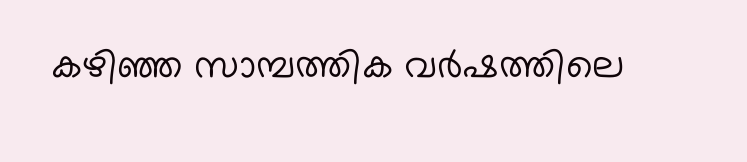കഴിഞ്ഞ സാമ്പത്തിക വര്‍ഷത്തിലെ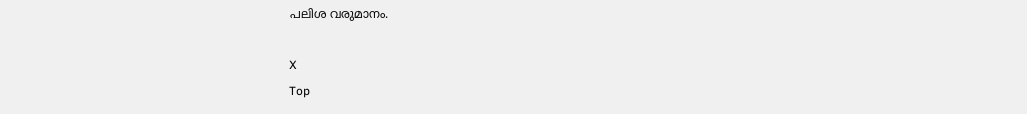പലിശ വരുമാനം.

X
Top